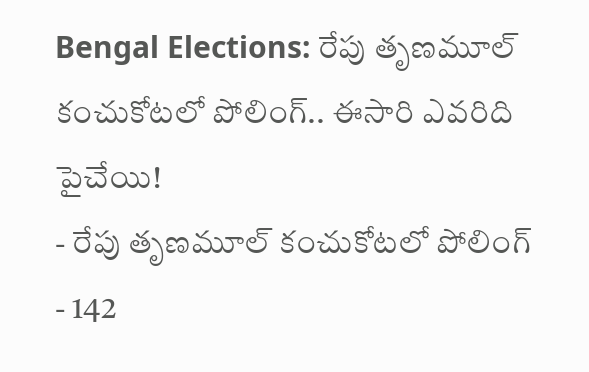Bengal Elections: రేపు తృణమూల్ కంచుకోటలో పోలింగ్.. ఈసారి ఎవరిది పైచేయి!
- రేపు తృణమూల్ కంచుకోటలో పోలింగ్
- 142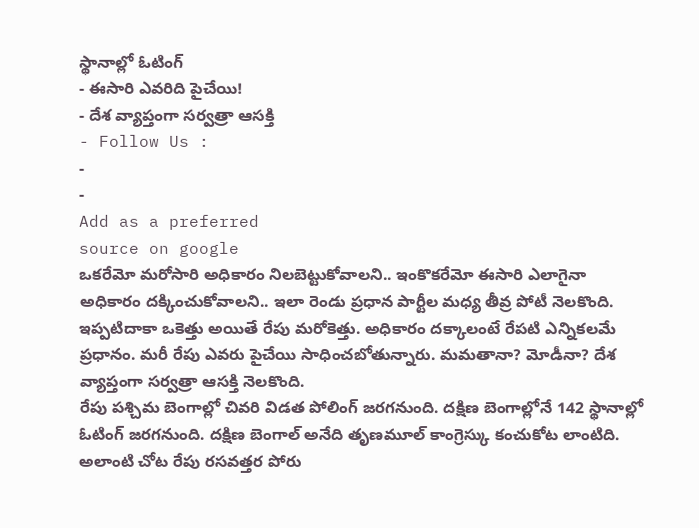స్థానాల్లో ఓటింగ్
- ఈసారి ఎవరిది పైచేయి!
- దేశ వ్యాప్తంగా సర్వత్రా ఆసక్తి
- Follow Us :
-
-
Add as a preferred
source on google
ఒకరేమో మరోసారి అధికారం నిలబెట్టుకోవాలని.. ఇంకొకరేమో ఈసారి ఎలాగైనా అధికారం దక్కించుకోవాలని.. ఇలా రెండు ప్రధాన పార్టీల మధ్య తీవ్ర పోటీ నెలకొంది. ఇప్పటిదాకా ఒకెత్తు అయితే రేపు మరోకెత్తు. అధికారం దక్కాలంటే రేపటి ఎన్నికలమే ప్రధానం. మరీ రేపు ఎవరు పైచేయి సాధించబోతున్నారు. మమతానా? మోడీనా? దేశ వ్యాప్తంగా సర్వత్రా ఆసక్తి నెలకొంది.
రేపు పశ్చిమ బెంగాల్లో చివరి విడత పోలింగ్ జరగనుంది. దక్షిణ బెంగాల్లోనే 142 స్థానాల్లో ఓటింగ్ జరగనుంది. దక్షిణ బెంగాల్ అనేది తృణమూల్ కాంగ్రెస్కు కంచుకోట లాంటిది. అలాంటి చోట రేపు రసవత్తర పోరు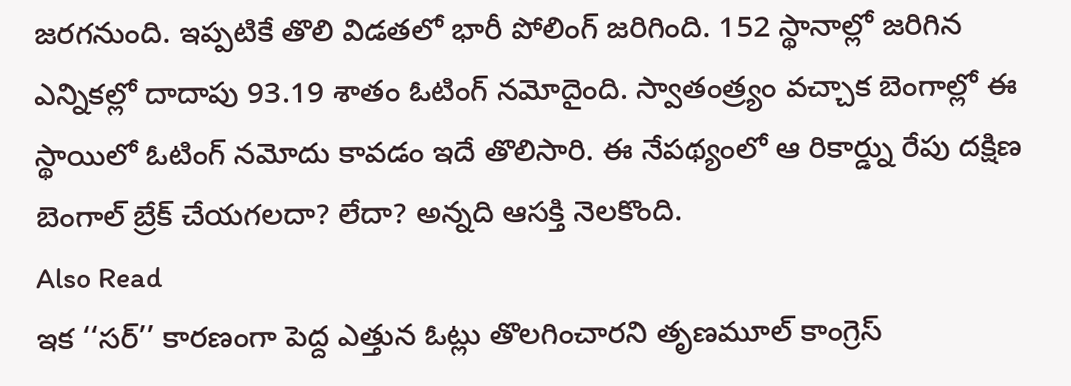జరగనుంది. ఇప్పటికే తొలి విడతలో భారీ పోలింగ్ జరిగింది. 152 స్థానాల్లో జరిగిన ఎన్నికల్లో దాదాపు 93.19 శాతం ఓటింగ్ నమోదైంది. స్వాతంత్ర్యం వచ్చాక బెంగాల్లో ఈ స్థాయిలో ఓటింగ్ నమోదు కావడం ఇదే తొలిసారి. ఈ నేపథ్యంలో ఆ రికార్డ్ను రేపు దక్షిణ బెంగాల్ బ్రేక్ చేయగలదా? లేదా? అన్నది ఆసక్తి నెలకొంది.
Also Read
ఇక ‘‘సర్’’ కారణంగా పెద్ద ఎత్తున ఓట్లు తొలగించారని తృణమూల్ కాంగ్రెస్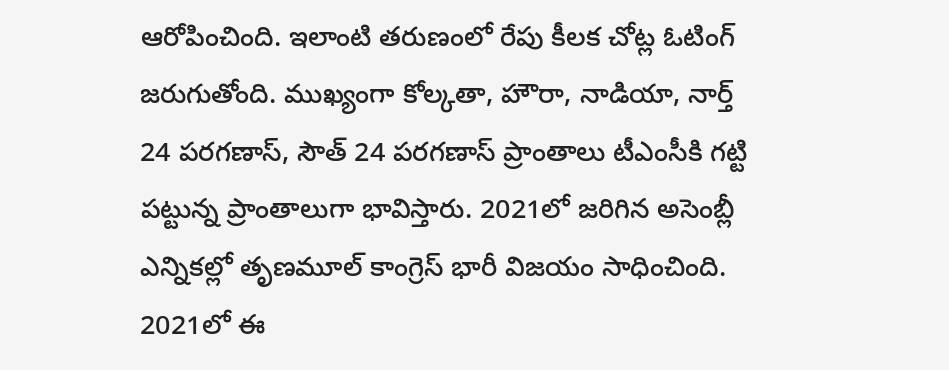ఆరోపించింది. ఇలాంటి తరుణంలో రేపు కీలక చోట్ల ఓటింగ్ జరుగుతోంది. ముఖ్యంగా కోల్కతా, హౌరా, నాడియా, నార్త్ 24 పరగణాస్, సౌత్ 24 పరగణాస్ ప్రాంతాలు టీఎంసీకి గట్టి పట్టున్న ప్రాంతాలుగా భావిస్తారు. 2021లో జరిగిన అసెంబ్లీ ఎన్నికల్లో తృణమూల్ కాంగ్రెస్ భారీ విజయం సాధించింది. 2021లో ఈ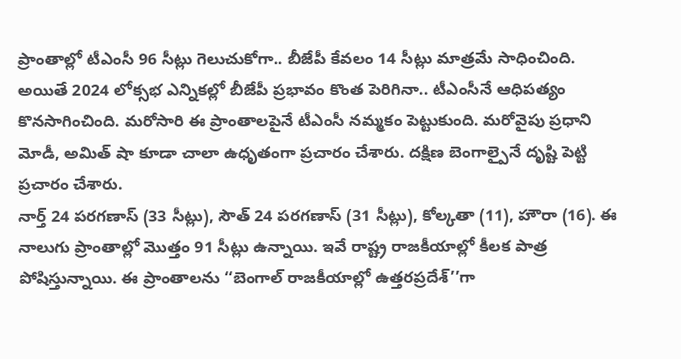ప్రాంతాల్లో టీఎంసీ 96 సీట్లు గెలుచుకోగా.. బీజేపీ కేవలం 14 సీట్లు మాత్రమే సాధించింది. అయితే 2024 లోక్సభ ఎన్నికల్లో బీజేపీ ప్రభావం కొంత పెరిగినా.. టీఎంసీనే ఆధిపత్యం కొనసాగించింది. మరోసారి ఈ ప్రాంతాలపైనే టీఎంసీ నమ్మకం పెట్టుకుంది. మరోవైపు ప్రధాని మోడీ, అమిత్ షా కూడా చాలా ఉధృతంగా ప్రచారం చేశారు. దక్షిణ బెంగాల్పైనే దృష్టి పెట్టి ప్రచారం చేశారు.
నార్త్ 24 పరగణాస్ (33 సీట్లు), సౌత్ 24 పరగణాస్ (31 సీట్లు), కోల్కతా (11), హౌరా (16). ఈ నాలుగు ప్రాంతాల్లో మొత్తం 91 సీట్లు ఉన్నాయి. ఇవే రాష్ట్ర రాజకీయాల్లో కీలక పాత్ర పోషిస్తున్నాయి. ఈ ప్రాంతాలను ‘‘బెంగాల్ రాజకీయాల్లో ఉత్తరప్రదేశ్’’గా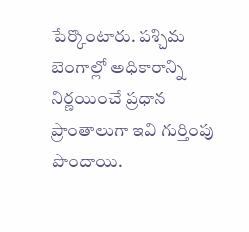పేర్కొంటారు. పశ్చిమ బెంగాల్లో అధికారాన్ని నిర్ణయించే ప్రధాన ప్రాంతాలుగా ఇవి గుర్తింపు పొందాయి.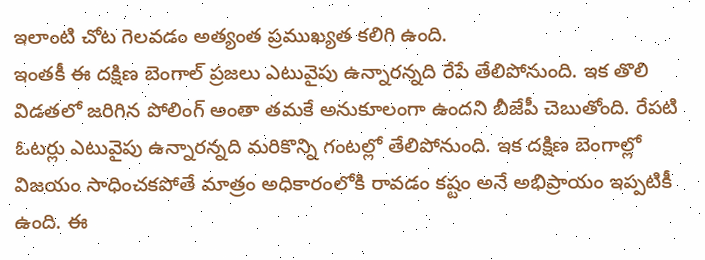ఇలాంటి చోట గెలవడం అత్యంత ప్రముఖ్యత కలిగి ఉంది.
ఇంతకీ ఈ దక్షిణ బెంగాల్ ప్రజలు ఎటువైపు ఉన్నారన్నది రేపే తేలిపోనుంది. ఇక తొలి విడతలో జరిగిన పోలింగ్ అంతా తమకే అనుకూలంగా ఉందని బీజేపీ చెబుతోంది. రేపటి ఓటర్లు ఎటువైపు ఉన్నారన్నది మరికొన్ని గంటల్లో తేలిపోనుంది. ఇక దక్షిణ బెంగాల్లో విజయం సాధించకపోతే మాత్రం అధికారంలోకి రావడం కష్టం అనే అభిప్రాయం ఇప్పటికీ ఉంది. ఈ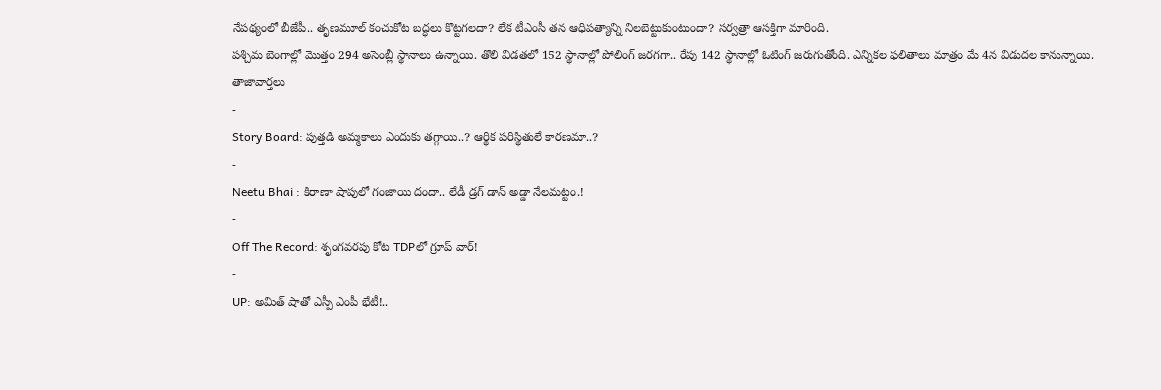నేపథ్యంలో బీజేపీ.. తృణమూల్ కంచుకోట బద్ధలు కొట్టగలదా? లేక టీఎంసీ తన ఆధిపత్యాన్ని నిలబెట్టుకుంటుందా? సర్వత్రా ఆసక్తిగా మారింది.
పశ్చిమ బెంగాల్లో మొత్తం 294 అసెంబ్లీ స్థానాలు ఉన్నాయి. తొలి విడతలో 152 స్థానాల్లో పోలింగ్ జరగగా.. రేపు 142 స్థానాల్లో ఓటింగ్ జరుగుతోంది. ఎన్నికల ఫలితాలు మాత్రం మే 4న విడుదల కానున్నాయి.
తాజావార్తలు
-
Story Board: పుత్తడి అమ్మకాలు ఎందుకు తగ్గాయి..? ఆర్థిక పరిస్థితులే కారణమా..?
-
Neetu Bhai : కిరాణా షాపులో గంజాయి దందా.. లేడీ డ్రగ్ డాన్ అడ్డా నేలమట్టం.!
-
Off The Record: శృంగవరపు కోట TDPలో గ్రూప్ వార్!
-
UP: అమిత్ షాతో ఎస్పీ ఎంపీ భేటీ!..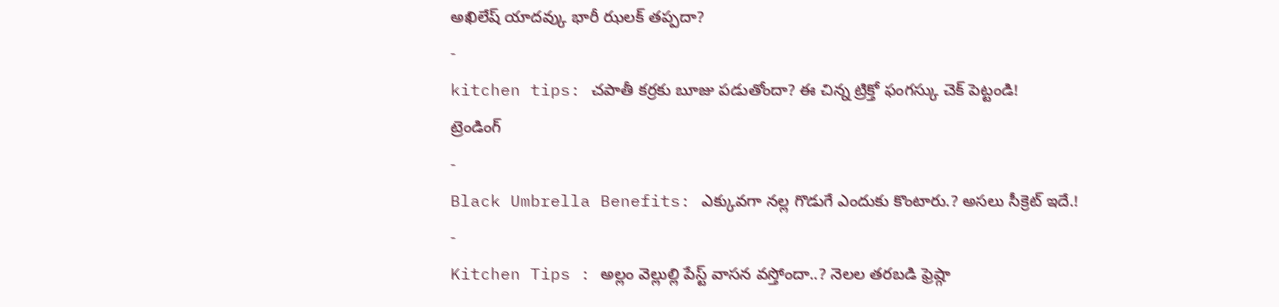అఖిలేష్ యాదవ్కు భారీ ఝలక్ తప్పదా?
-
kitchen tips: చపాతీ కర్రకు బూజు పడుతోందా? ఈ చిన్న ట్రిక్తో ఫంగస్కు చెక్ పెట్టండి!
ట్రెండింగ్
-
Black Umbrella Benefits: ఎక్కువగా నల్ల గొడుగే ఎందుకు కొంటారు.? అసలు సీక్రెట్ ఇదే.!
-
Kitchen Tips : అల్లం వెల్లుల్లి పేస్ట్ వాసన వస్తోందా..? నెలల తరబడి ఫ్రెష్గా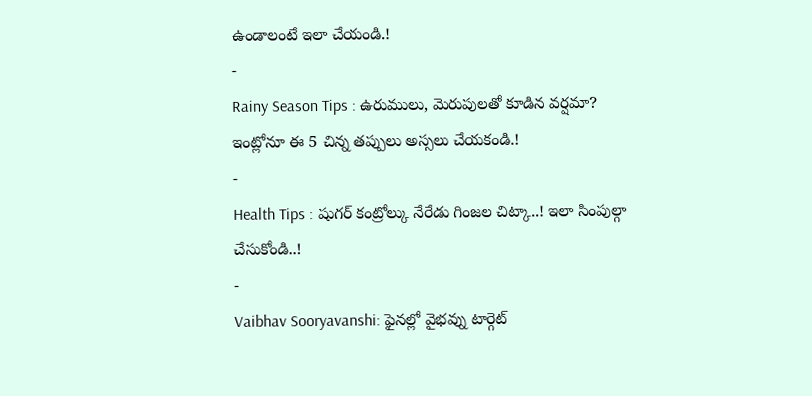ఉండాలంటే ఇలా చేయండి.!
-
Rainy Season Tips : ఉరుములు, మెరుపులతో కూడిన వర్షమా? ఇంట్లోనూ ఈ 5 చిన్న తప్పులు అస్సలు చేయకండి.!
-
Health Tips : షుగర్ కంట్రోల్కు నేరేడు గింజల చిట్కా..! ఇలా సింపుల్గా చేసుకోండి..!
-
Vaibhav Sooryavanshi: ఫైనల్లో వైభవ్ను టార్గెట్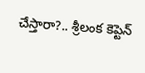చేస్తారా?.. శ్రీలంక కెప్టెన్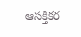ఆసక్తికర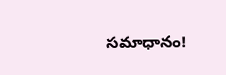సమాధానం!